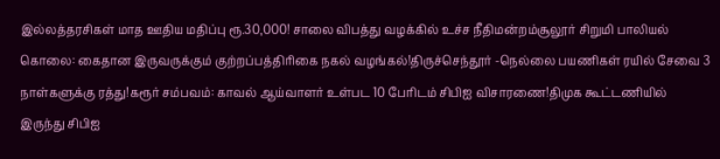இல்லத்தரசிகள் மாத ஊதிய மதிப்பு ரூ.30,000! சாலை விபத்து வழக்கில் உச்ச நீதிமன்றம்சூலூர் சிறுமி பாலியல் கொலை: கைதான இருவருக்கும் குற்றப்பத்திரிகை நகல் வழங்கல்!திருச்செந்தூர் -நெல்லை பயணிகள் ரயில் சேவை 3 நாள்களுக்கு ரத்து!கரூர் சம்பவம்: காவல் ஆய்வாளர் உள்பட 10 பேரிடம் சிபிஐ விசாரணை!திமுக கூட்டணியில் இருந்து சிபிஐ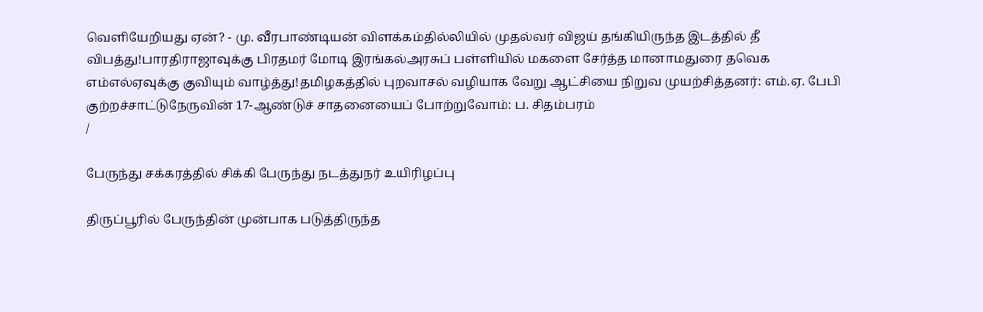வெளியேறியது ஏன்? - மு. வீரபாண்டியன் விளக்கம்தில்லியில் முதல்வர் விஜய் தங்கியிருந்த இடத்தில் தீ விபத்து!பாரதிராஜாவுக்கு பிரதமர் மோடி இரங்கல்அரசுப் பள்ளியில் மகளை சேர்த்த மானாமதுரை தவெக எம்எல்ஏவுக்கு குவியும் வாழ்த்து!தமிழகத்தில் புறவாசல் வழியாக வேறு ஆட்சியை நிறுவ முயற்சித்தனர்: எம்.ஏ. பேபி குற்றச்சாட்டுநேருவின் 17-ஆண்டுச் சாதனையைப் போற்றுவோம்: ப. சிதம்பரம்
/

பேருந்து சக்கரத்தில் சிக்கி பேருந்து நடத்துநர் உயிரிழப்பு

திருப்பூரில் பேருந்தின் முன்பாக படுத்திருந்த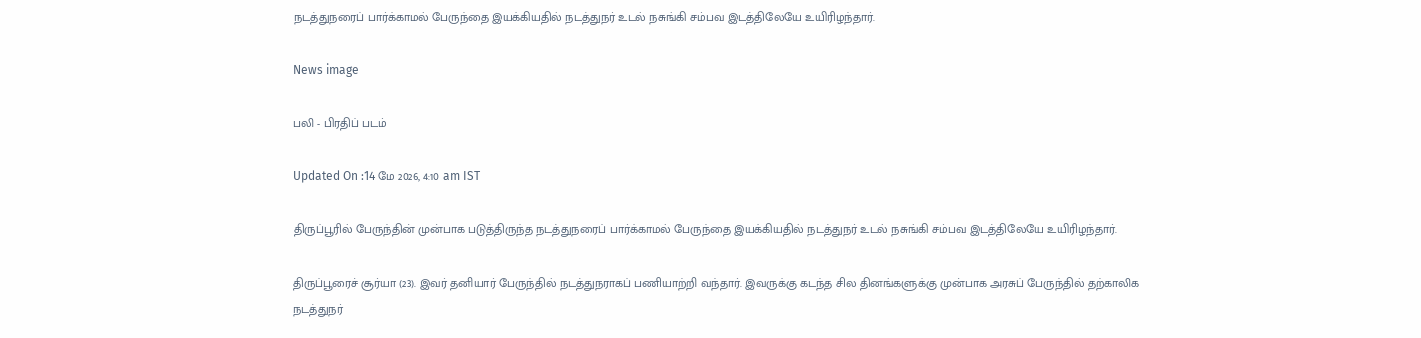நடத்துநரைப் பார்க்காமல் பேருந்தை இயக்கியதில் நடத்துநர் உடல் நசுங்கி சம்பவ இடத்திலேயே உயிரிழந்தார்.

News image

பலி - பிரதிப் படம்

Updated On :14 மே 2026, 4:10 am IST

திருப்பூரில் பேருந்தின் முன்பாக படுத்திருந்த நடத்துநரைப் பார்க்காமல் பேருந்தை இயக்கியதில் நடத்துநர் உடல் நசுங்கி சம்பவ இடத்திலேயே உயிரிழந்தார்.

திருப்பூரைச் சூர்யா (23). இவர் தனியார் பேருந்தில் நடத்துநராகப் பணியாற்றி வந்தார். இவருக்கு கடந்த சில தினங்களுக்கு முன்பாக அரசுப் பேருந்தில் தற்காலிக நடத்துநர்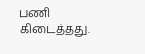பணி கிடைத்தது.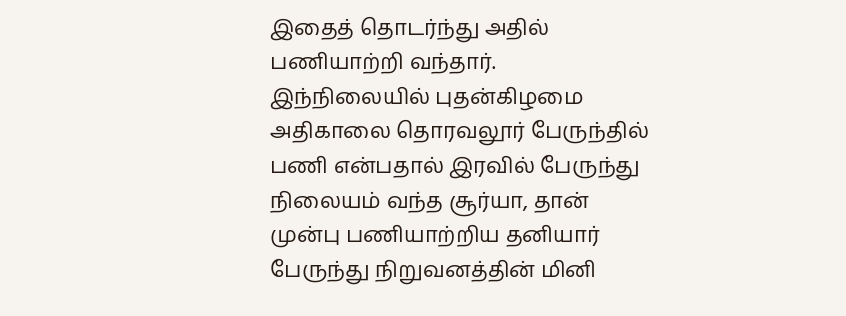இதைத் தொடர்ந்து அதில் பணியாற்றி வந்தார். இந்நிலையில் புதன்கிழமை அதிகாலை தொரவலூர் பேருந்தில் பணி என்பதால் இரவில் பேருந்து நிலையம் வந்த சூர்யா, தான் முன்பு பணியாற்றிய தனியார் பேருந்து நிறுவனத்தின் மினி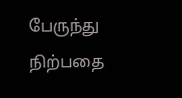பேருந்து நிற்பதை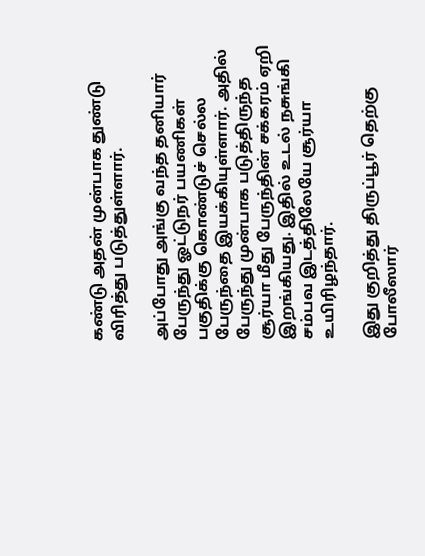கண்டு அதன் முன்பாக துண்டு விரித்து படுத்துள்ளார்.

அப்போது அங்கு வந்த தனியார் பேருந்து ஓட்டுநர் பயணிகள் பகுதிக்கு கொண்டுச் செல்ல பேருந்தை இயக்கியுள்ளார். அதில் பேருந்து முன்பாக படுத்திருந்த சூர்யா மீது பேருந்தின் சக்கரம் ஏறி இறங்கியது. இதில் உடல் நசுங்கி சம்பவ இடத்திலேயே சூர்யா உயிரிழந்தார்.

இது குறித்து திருப்பூர் தெற்கு போலீஸார்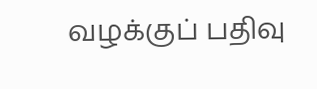வழக்குப் பதிவு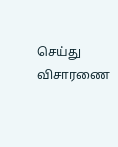செய்து விசாரணை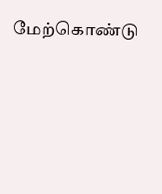மேற்கொண்டு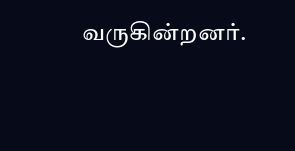வருகின்றனர்.